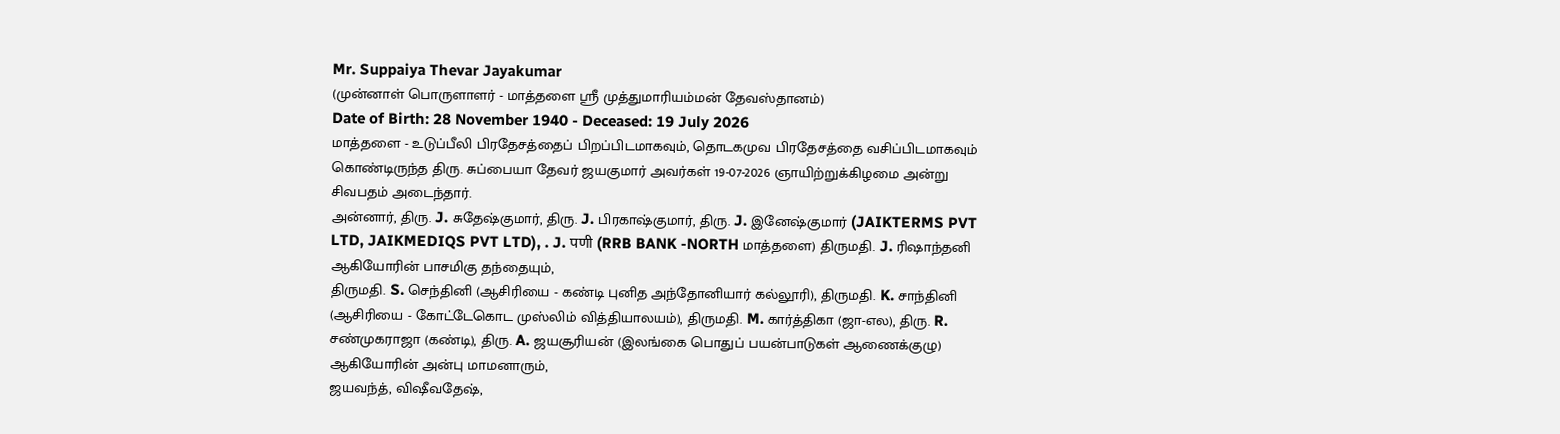Mr. Suppaiya Thevar Jayakumar
(முன்னாள் பொருளாளர் - மாத்தளை ஸ்ரீ முத்துமாரியம்மன் தேவஸ்தானம்)
Date of Birth: 28 November 1940 - Deceased: 19 July 2026
மாத்தளை - உடுப்பீலி பிரதேசத்தைப் பிறப்பிடமாகவும், தொடகமுவ பிரதேசத்தை வசிப்பிடமாகவும் கொண்டிருந்த திரு. சுப்பையா தேவர் ஜயகுமார் அவர்கள் 19-07-2026 ஞாயிற்றுக்கிழமை அன்று சிவபதம் அடைந்தார்.
அன்னார், திரு. J. சுதேஷ்குமார், திரு. J. பிரகாஷ்குமார், திரு. J. இனேஷ்குமார் (JAIKTERMS PVT LTD, JAIKMEDIQS PVT LTD), . J. पणी (RRB BANK -NORTH மாத்தளை) திருமதி. J. ரிஷாந்தனி ஆகியோரின் பாசமிகு தந்தையும்,
திருமதி. S. செந்தினி (ஆசிரியை - கண்டி புனித அந்தோனியார் கல்லூரி), திருமதி. K. சாந்தினி (ஆசிரியை - கோட்டேகொட முஸ்லிம் வித்தியாலயம்), திருமதி. M. கார்த்திகா (ஜா-எல), திரு. R. சண்முகராஜா (கண்டி), திரு. A. ஜயசூரியன் (இலங்கை பொதுப் பயன்பாடுகள் ஆணைக்குழு) ஆகியோரின் அன்பு மாமனாரும்,
ஜயவந்த், விஷீவதேஷ்,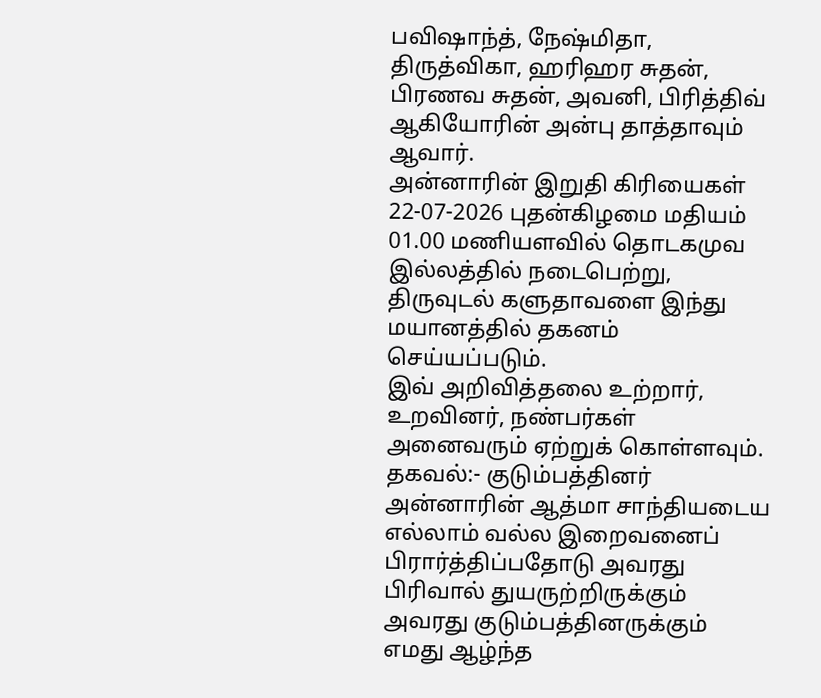பவிஷாந்த், நேஷ்மிதா, திருத்விகா, ஹரிஹர சுதன், பிரணவ சுதன், அவனி, பிரித்திவ் ஆகியோரின் அன்பு தாத்தாவும் ஆவார்.
அன்னாரின் இறுதி கிரியைகள் 22-07-2026 புதன்கிழமை மதியம் 01.00 மணியளவில் தொடகமுவ இல்லத்தில் நடைபெற்று, திருவுடல் களுதாவளை இந்து மயானத்தில் தகனம் செய்யப்படும்.
இவ் அறிவித்தலை உற்றார், உறவினர், நண்பர்கள் அனைவரும் ஏற்றுக் கொள்ளவும்.
தகவல்:- குடும்பத்தினர்
அன்னாரின் ஆத்மா சாந்தியடைய எல்லாம் வல்ல இறைவனைப் பிரார்த்திப்பதோடு அவரது பிரிவால் துயருற்றிருக்கும் அவரது குடும்பத்தினருக்கும் எமது ஆழ்ந்த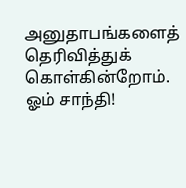அனுதாபங்களைத் தெரிவித்துக் கொள்கின்றோம்.
ஓம் சாந்தி!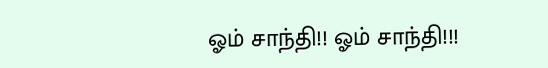ஓம் சாந்தி!! ஓம் சாந்தி!!!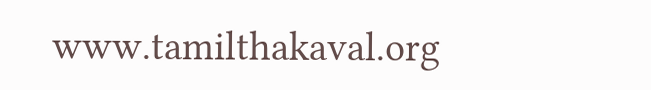www.tamilthakaval.org